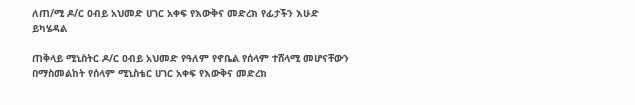ለጠ/ሚ ዶ/ር ዐብይ አህመድ ሀገር አቀፍ የእውቅና መድረክ የፊታችን እሁድ ይካሄዳል

ጠቅላይ ሚኒስትር ዶ/ር ዐብይ አህመድ የዓለም የኖቤል የሰላም ተሸላሚ መሆናቸውን በማስመልከት የሰላም ሚኒስቴር ሀገር አቀፍ የእውቅና መድረክ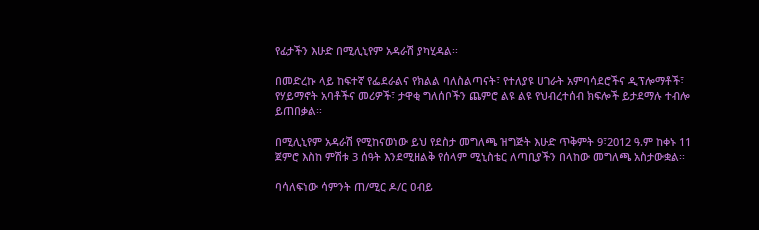የፊታችን እሁድ በሚሊኒየም አዳራሽ ያካሂዳል፡፡

በመድረኩ ላይ ከፍተኛ የፌደራልና የክልል ባለስልጣናት፣ የተለያዩ ሀገራት አምባሳደሮችና ዲፕሎማቶች፣ የሃይማኖት አባቶችና መሪዎች፣ ታዋቂ ግለሰቦችን ጨምሮ ልዩ ልዩ የህብረተሰብ ክፍሎች ይታደማሉ ተብሎ ይጠበቃል፡፡

በሚሊኒየም አዳራሽ የሚከናወነው ይህ የደስታ መግለጫ ዝግጅት እሁድ ጥቅምት 9፣2012 ዓ.ም ከቀኑ 11 ጀምሮ እስከ ምሽቱ 3 ሰዓት እንደሚዘልቅ የሰላም ሚኒስቴር ለጣቢያችን በላከው መግለጫ አስታውቋል፡፡

ባሳለፍነው ሳምንት ጠ/ሚር ዶ/ር ዐብይ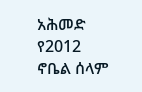አሕመድ የ2012 ኖቤል ሰላም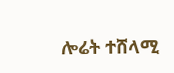ሎሬት ተሸላሚ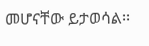መሆናቸው ይታወሳል፡፡